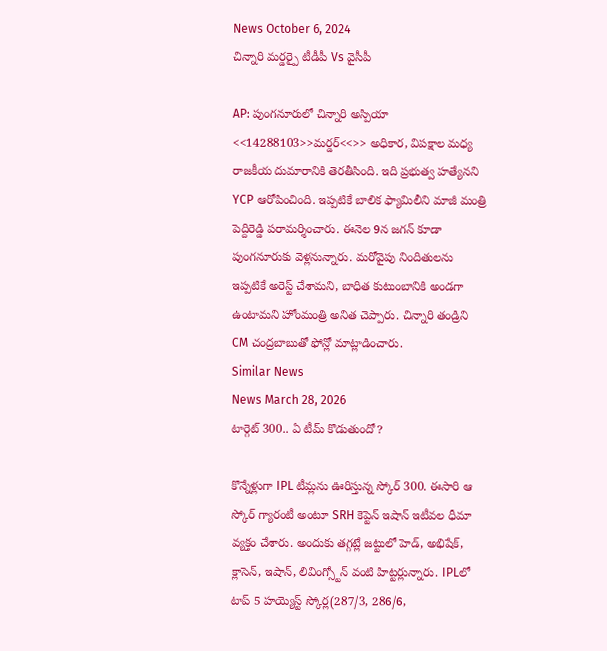News October 6, 2024
చిన్నారి మర్డర్పై టీడీపీ Vs వైసీపీ

AP: పుంగనూరులో చిన్నారి అస్పియా <<14288103>>మర్డర్<<>> అధికార, విపక్షాల మధ్య రాజకీయ దుమారానికి తెరతీసింది. ఇది ప్రభుత్వ హత్యేనని YCP ఆరోపించింది. ఇప్పటికే బాలిక ఫ్యామిలీని మాజీ మంత్రి పెద్దిరెడ్డి పరామర్శించారు. ఈనెల 9న జగన్ కూడా పుంగనూరుకు వెళ్లనున్నారు. మరోవైపు నిందితులను ఇప్పటికే అరెస్ట్ చేశామని, బాధిత కుటుంబానికి అండగా ఉంటామని హోంమంత్రి అనిత చెప్పారు. చిన్నారి తండ్రిని CM చంద్రబాబుతో ఫోన్లో మాట్లాడించారు.
Similar News
News March 28, 2026
టార్గెట్ 300.. ఏ టీమ్ కొడుతుందో?

కొన్నేళ్లుగా IPL టీమ్లను ఊరిస్తున్న స్కోర్ 300. ఈసారి ఆ స్కోర్ గ్యారంటీ అంటూ SRH కెప్టెన్ ఇషాన్ ఇటీవల ధీమా వ్యక్తం చేశారు. అందుకు తగ్గట్లే జట్టులో హెడ్, అభిషేక్, క్లాసెన్, ఇషాన్, లివింగ్స్టోన్ వంటి హిట్టర్లున్నారు. IPLలో టాప్ 5 హయ్యెస్ట్ స్కోర్ల(287/3, 286/6,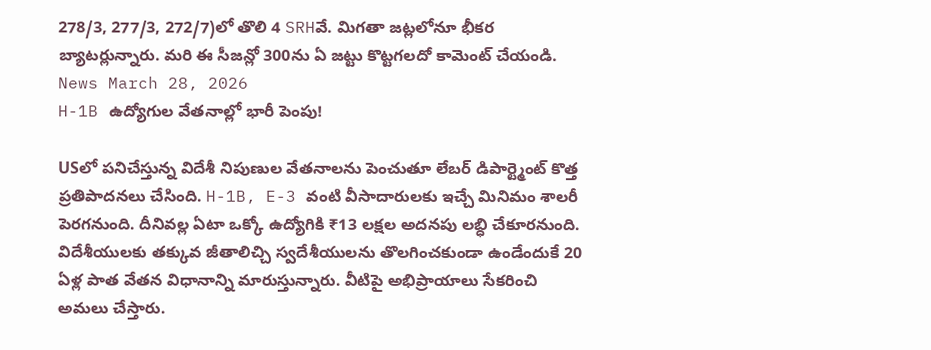278/3, 277/3, 272/7)లో తొలి 4 SRHవే. మిగతా జట్లలోనూ భీకర బ్యాటర్లున్నారు. మరి ఈ సీజన్లో 300ను ఏ జట్టు కొట్టగలదో కామెంట్ చేయండి.
News March 28, 2026
H-1B ఉద్యోగుల వేతనాల్లో భారీ పెంపు!

USలో పనిచేస్తున్న విదేశీ నిపుణుల వేతనాలను పెంచుతూ లేబర్ డిపార్ట్మెంట్ కొత్త ప్రతిపాదనలు చేసింది. H-1B, E-3 వంటి వీసాదారులకు ఇచ్చే మినిమం శాలరీ పెరగనుంది. దీనివల్ల ఏటా ఒక్కో ఉద్యోగికి ₹13 లక్షల అదనపు లబ్ధి చేకూరనుంది. విదేశీయులకు తక్కువ జీతాలిచ్చి స్వదేశీయులను తొలగించకుండా ఉండేందుకే 20 ఏళ్ల పాత వేతన విధానాన్ని మారుస్తున్నారు. వీటిపై అభిప్రాయాలు సేకరించి అమలు చేస్తారు.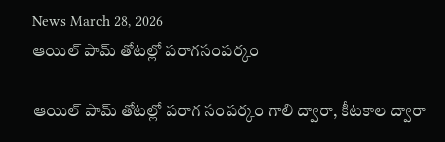News March 28, 2026
ఆయిల్ పామ్ తోటల్లో పరాగసంపర్కం

ఆయిల్ పామ్ తోటల్లో పరాగ సంపర్కం గాలి ద్వారా, కీటకాల ద్వారా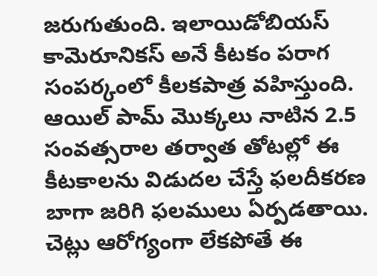జరుగుతుంది. ఇలాయిడోబియస్ కామెరూనికస్ అనే కీటకం పరాగ సంపర్కంలో కీలకపాత్ర వహిస్తుంది. ఆయిల్ పామ్ మొక్కలు నాటిన 2.5 సంవత్సరాల తర్వాత తోటల్లో ఈ కీటకాలను విడుదల చేస్తే ఫలదీకరణ బాగా జరిగి ఫలములు ఏర్పడతాయి. చెట్లు ఆరోగ్యంగా లేకపోతే ఈ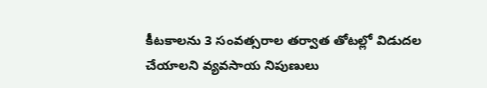కీటకాలను 3 సంవత్సరాల తర్వాత తోటల్లో విడుదల చేయాలని వ్యవసాయ నిపుణులు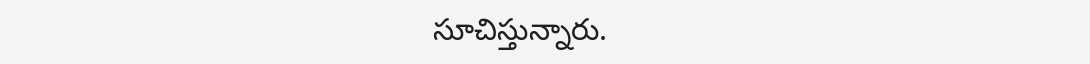సూచిస్తున్నారు.